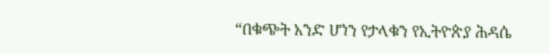“በቁጭት አንድ ሆነን የታላቁን የኢትዮጵያ ሕዳሴ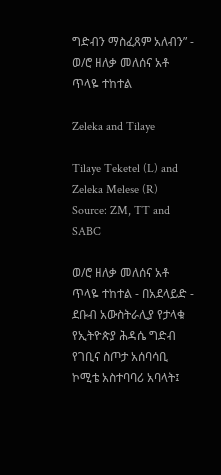ግድብን ማስፈጸም አለብን” - ወ/ሮ ዘለቃ መለሰና አቶ ጥላዬ ተከተል

Zeleka and Tilaye

Tilaye Teketel (L) and Zeleka Melese (R) Source: ZM, TT and SABC

ወ/ሮ ዘለቃ መለሰና አቶ ጥላዬ ተከተል - በአደላይድ - ደቡብ አውስትራሊያ የታላቁ የኢትዮጵያ ሕዳሴ ግድብ የገቢና ስጦታ አሰባሳቢ ኮሚቴ አስተባባሪ አባላት፤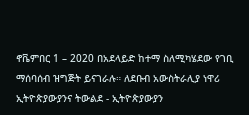ኖቬምበር 1 – 2020 በአደላይድ ከተማ ስለሚካሄደው የገቢ ማሰባሰብ ዝግጅት ይናገራሉ። ለደቡብ አውስትራሊያ ነዋሪ ኢትዮጵያውያንና ትውልደ - ኢትዮጵያውያን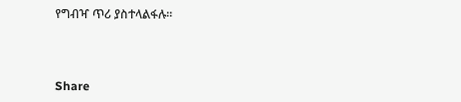የግብዣ ጥሪ ያስተላልፋሉ።



Share